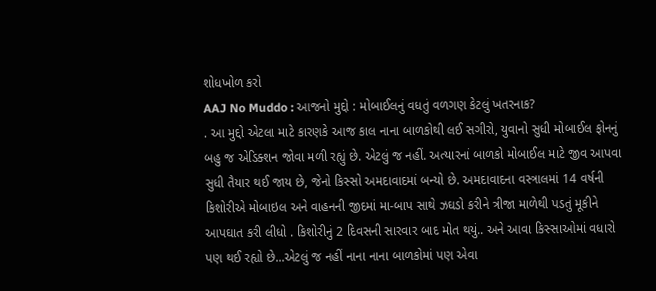શોધખોળ કરો
AAJ No Muddo : આજનો મુદ્દો : મોબાઈલનું વધતું વળગણ કેટલું ખતરનાક?
. આ મુદ્દો એટલા માટે કારણકે આજ કાલ નાના બાળકોથી લઈ સગીરો, યુવાનો સુધી મોબાઈલ ફોનનું બહુ જ એડિક્શન જોવા મળી રહ્યું છે. એટલું જ નહીં. અત્યારનાં બાળકો મોબાઈલ માટે જીવ આપવા સુધી તૈયાર થઈ જાય છે, જેનો કિસ્સો અમદાવાદમાં બન્યો છે. અમદાવાદના વસ્ત્રાલમાં 14 વર્ષની કિશોરીએ મોબાઇલ અને વાહનની જીદમાં મા-બાપ સાથે ઝઘડો કરીને ત્રીજા માળેથી પડતું મૂકીને આપઘાત કરી લીધો . કિશોરીનું 2 દિવસની સારવાર બાદ મોત થયું.. અને આવા કિસ્સાઓમાં વધારો પણ થઈ રહ્યો છે...એટલું જ નહીં નાના નાના બાળકોમાં પણ એવા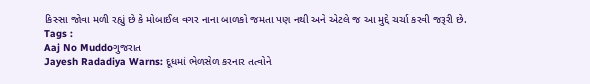કિસ્સા જોવા મળી રહ્યું છે કે મોબાઈલ વગર નાના બાળકો જમતા પણ નથી અને એટલે જ આ મુદ્દે ચર્ચા કરવી જરૂરી છે.
Tags :
Aaj No Muddoગુજરાત
Jayesh Radadiya Warns: દૂધમાં ભેળસેળ કરનાર તત્વોને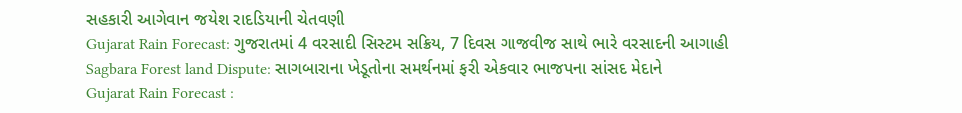સહકારી આગેવાન જયેશ રાદડિયાની ચેતવણી
Gujarat Rain Forecast: ગુજરાતમાં 4 વરસાદી સિસ્ટમ સક્રિય, 7 દિવસ ગાજવીજ સાથે ભારે વરસાદની આગાહી
Sagbara Forest land Dispute: સાગબારાના ખેડૂતોના સમર્થનમાં ફરી એકવાર ભાજપના સાંસદ મેદાને
Gujarat Rain Forecast :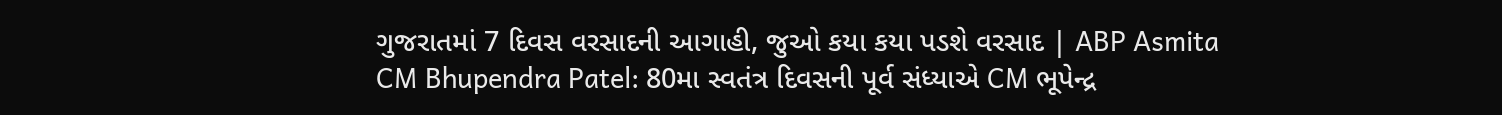ગુજરાતમાં 7 દિવસ વરસાદની આગાહી, જુઓ કયા કયા પડશે વરસાદ | ABP Asmita
CM Bhupendra Patel: 80મા સ્વતંત્ર દિવસની પૂર્વ સંધ્યાએ CM ભૂપેન્દ્ર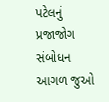પટેલનું પ્રજાજોગ સંબોધન
આગળ જુઓ